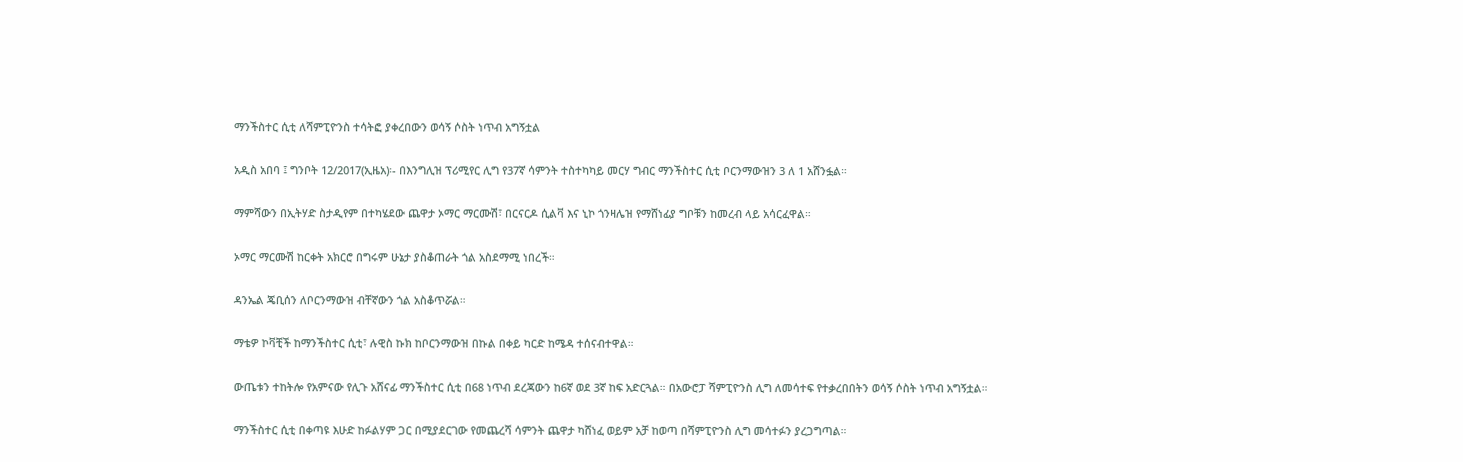ማንችስተር ሲቲ ለሻምፒዮንስ ተሳትፎ ያቀረበውን ወሳኝ ሶስት ነጥብ አግኝቷል

አዲስ አበባ ፤ ግንቦት 12/2017(ኢዜአ)፡- በእንግሊዝ ፕሪሚየር ሊግ የ37ኛ ሳምንት ተስተካካይ መርሃ ግብር ማንችስተር ሲቲ ቦርንማውዝን 3 ለ 1 አሸንፏል።

ማምሻውን በኢትሃድ ስታዲየም በተካሄደው ጨዋታ ኦማር ማርሙሽ፣ በርናርዶ ሲልቫ እና ኒኮ ጎንዛሌዝ የማሸነፊያ ግቦቹን ከመረብ ላይ አሳርፈዋል።

ኦማር ማርሙሽ ከርቀት አክርሮ በግሩም ሁኔታ ያስቆጠራት ጎል አስደማሚ ነበረች።

ዳንኤል ጄቢሰን ለቦርንማውዝ ብቸኛውን ጎል አስቆጥሯል።

ማቴዎ ኮቫቺች ከማንችስተር ሲቲ፣ ሉዊስ ኩክ ከቦርንማውዝ በኩል በቀይ ካርድ ከሜዳ ተሰናብተዋል።

ውጤቱን ተከትሎ የአምናው የሊጉ አሸናፊ ማንችስተር ሲቲ በ68 ነጥብ ደረጃውን ከ6ኛ ወደ 3ኛ ከፍ አድርጓል። በአውሮፓ ሻምፒዮንስ ሊግ ለመሳተፍ የተቃረበበትን ወሳኝ ሶስት ነጥብ አግኝቷል።

ማንችስተር ሲቲ በቀጣዩ እሁድ ከፉልሃም ጋር በሚያደርገው የመጨረሻ ሳምንት ጨዋታ ካሸነፈ ወይም አቻ ከወጣ በሻምፒዮንስ ሊግ መሳተፉን ያረጋግጣል።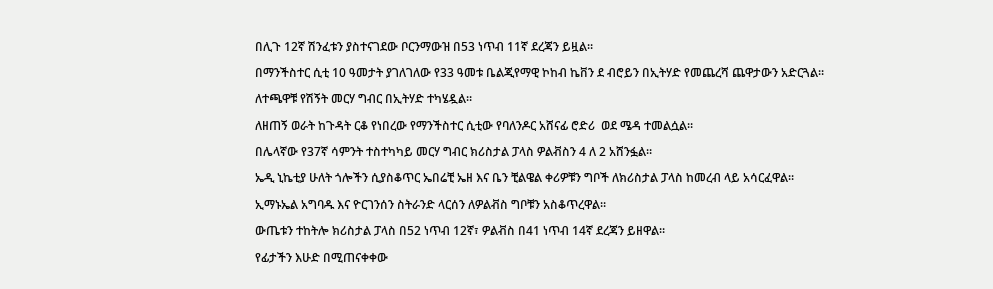በሊጉ 12ኛ ሽንፈቱን ያስተናገደው ቦርንማውዝ በ53 ነጥብ 11ኛ ደረጃን ይዟል።

በማንችስተር ሲቲ 10 ዓመታት ያገለገለው የ33 ዓመቱ ቤልጂየማዊ ኮከብ ኬቨን ደ ብሮይን በኢትሃድ የመጨረሻ ጨዋታውን አድርጓል።

ለተጫዋቹ የሽኝት መርሃ ግብር በኢትሃድ ተካሄዷል።

ለዘጠኝ ወራት ከጉዳት ርቆ የነበረው የማንችስተር ሲቲው የባለንዶር አሸናፊ ሮድሪ  ወደ ሜዳ ተመልሷል።

በሌላኛው የ37ኛ ሳምንት ተስተካካይ መርሃ ግብር ክሪስታል ፓላስ ዎልቭስን 4 ለ 2 አሸንፏል።

ኤዲ ኒኬቲያ ሁለት ጎሎችን ሲያስቆጥር ኤበሬቺ ኤዘ እና ቤን ቺልዌል ቀሪዎቹን ግቦች ለክሪስታል ፓላስ ከመረብ ላይ አሳርፈዋል።

ኢማኑኤል አግባዱ እና ዮርገንሰን ስትራንድ ላርሰን ለዎልቭስ ግቦቹን አስቆጥረዋል።

ውጤቱን ተከትሎ ክሪስታል ፓላስ በ52 ነጥብ 12ኛ፣ ዎልቭስ በ41 ነጥብ 14ኛ ደረጃን ይዘዋል።

የፊታችን እሁድ በሚጠናቀቀው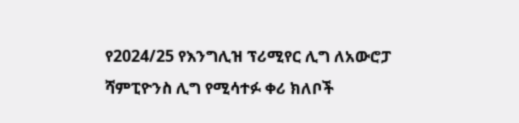የ2024/25 የእንግሊዝ ፕሪሚየር ሊግ ለአውሮፓ ሻምፒዮንስ ሊግ የሚሳተፉ ቀሪ ክለቦች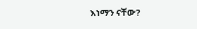እነማን ናቸው?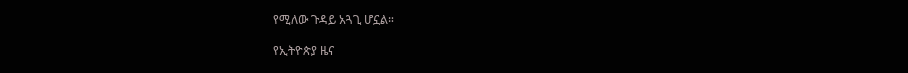የሚለው ጉዳይ አጓጊ ሆኗል።

የኢትዮጵያ ዜና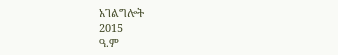አገልግሎት
2015
ዓ.ም